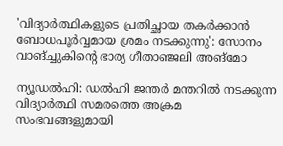'വിദ്യാർത്ഥികളുടെ പ്രതിച്ഛായ തകർക്കാൻ ബോധപൂർവ്വമായ ശ്രമം നടക്കുന്നു': സോനം വാങ്ച്ചുകിന്റെ ഭാര്യ ഗീതാഞ്ജലി അങ്മോ

ന്യൂഡൽഹി: ഡൽഹി ജന്തർ മന്തറിൽ നടക്കുന്ന വിദ്യാർത്ഥി സമരത്തെ അക്രമ സംഭവങ്ങളുമായി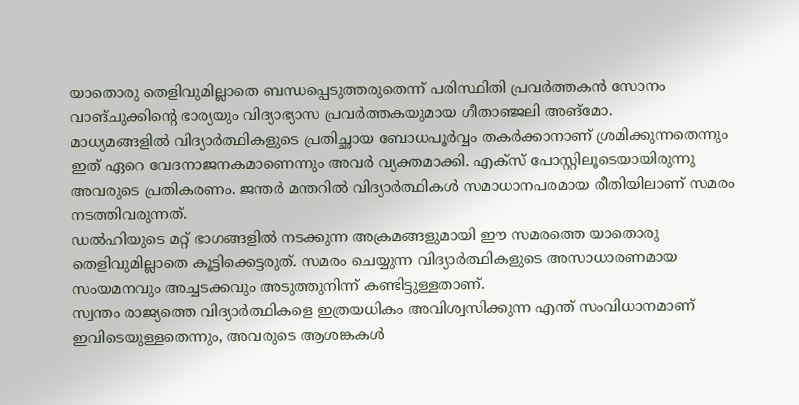യാതൊരു തെളിവുമില്ലാതെ ബന്ധപ്പെടുത്തരുതെന്ന് പരിസ്ഥിതി പ്രവർത്തകൻ സോനം വാങ്ചുക്കിന്റെ ഭാര്യയും വിദ്യാഭ്യാസ പ്രവർത്തകയുമായ ഗീതാഞ്ജലി അങ്മോ.
മാധ്യമങ്ങളിൽ വിദ്യാർത്ഥികളുടെ പ്രതിച്ഛായ ബോധപൂർവ്വം തകർക്കാനാണ് ശ്രമിക്കുന്നതെന്നും ഇത് ഏറെ വേദനാജനകമാണെന്നും അവർ വ്യക്തമാക്കി. എക്സ് പോസ്റ്റിലൂടെയായിരുന്നു അവരുടെ പ്രതികരണം. ജന്തർ മന്തറിൽ വിദ്യാർത്ഥികൾ സമാധാനപരമായ രീതിയിലാണ് സമരം നടത്തിവരുന്നത്.
ഡൽഹിയുടെ മറ്റ് ഭാഗങ്ങളിൽ നടക്കുന്ന അക്രമങ്ങളുമായി ഈ സമരത്തെ യാതൊരു തെളിവുമില്ലാതെ കൂട്ടിക്കെട്ടരുത്. സമരം ചെയ്യുന്ന വിദ്യാർത്ഥികളുടെ അസാധാരണമായ സംയമനവും അച്ചടക്കവും അടുത്തുനിന്ന് കണ്ടിട്ടുള്ളതാണ്.
സ്വന്തം രാജ്യത്തെ വിദ്യാർത്ഥികളെ ഇത്രയധികം അവിശ്വസിക്കുന്ന എന്ത് സംവിധാനമാണ് ഇവിടെയുള്ളതെന്നും, അവരുടെ ആശങ്കകൾ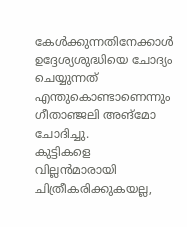കേൾക്കുന്നതിനേക്കാൾ ഉദ്ദേശ്യശുദ്ധിയെ ചോദ്യം ചെയ്യുന്നത് എന്തുകൊണ്ടാണെന്നും ഗീതാഞ്ജലി അങ്മോ ചോദിച്ചു.
കുട്ടികളെ വില്ലൻമാരായി ചിത്രീകരിക്കുകയല്ല,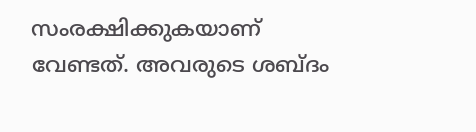സംരക്ഷിക്കുകയാണ് വേണ്ടത്. അവരുടെ ശബ്ദം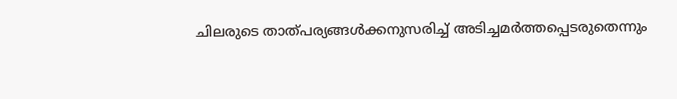ചിലരുടെ താത്പര്യങ്ങൾക്കനുസരിച്ച് അടിച്ചമർത്തപ്പെടരുതെന്നും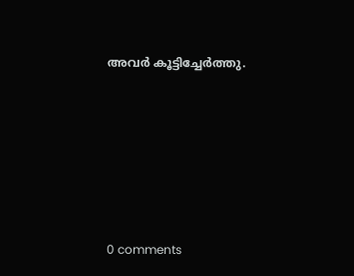അവർ കൂട്ടിച്ചേർത്തു.










0 comments